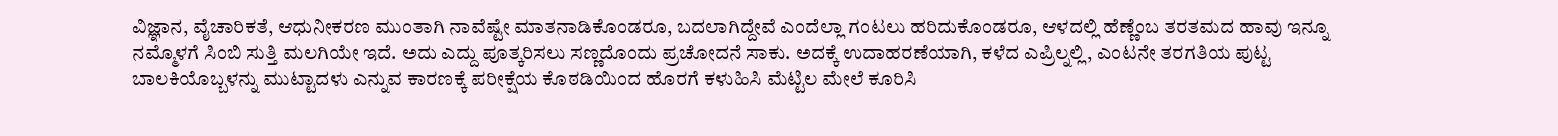ವಿಜ್ಞಾನ, ವೈಚಾರಿಕತೆ, ಆಧುನೀಕರಣ ಮುಂತಾಗಿ ನಾವೆಷ್ಟೇ ಮಾತನಾಡಿಕೊಂಡರೂ, ಬದಲಾಗಿದ್ದೇವೆ ಎಂದೆಲ್ಲಾ ಗಂಟಲು ಹರಿದುಕೊಂಡರೂ, ಆಳದಲ್ಲಿ ಹೆಣ್ಣೆಂಬ ತರತಮದ ಹಾವು ಇನ್ನೂ ನಮ್ಮೊಳಗೆ ಸಿಂಬಿ ಸುತ್ತಿ ಮಲಗಿಯೇ ಇದೆ. ಅದು ಎದ್ದು ಪೂತ್ಕರಿಸಲು ಸಣ್ಣದೊಂದು ಪ್ರಚೋದನೆ ಸಾಕು. ಅದಕ್ಕೆ ಉದಾಹರಣೆಯಾಗಿ, ಕಳೆದ ಎಪ್ರಿಲ್ನಲ್ಲಿ, ಎಂಟನೇ ತರಗತಿಯ ಪುಟ್ಟ ಬಾಲಕಿಯೊಬ್ಬಳನ್ನು ಮುಟ್ಟಾದಳು ಎನ್ನುವ ಕಾರಣಕ್ಕೆ ಪರೀಕ್ಷೆಯ ಕೊಠಡಿಯಿಂದ ಹೊರಗೆ ಕಳುಹಿಸಿ ಮೆಟ್ಟಿಲ ಮೇಲೆ ಕೂರಿಸಿ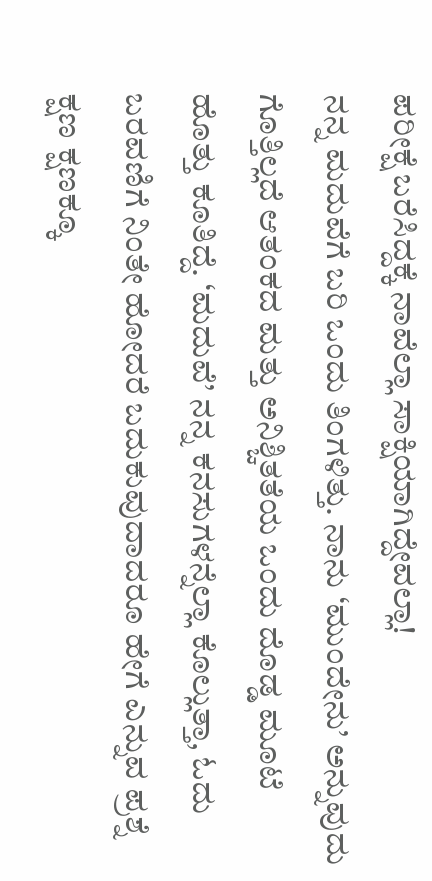ಪರೀಕ್ಷೆ ಬರೆಸಿದ್ದಕ್ಕೆ ನಾವೆಲ್ಲಾ ಸಾಕ್ಷಿಯಾಗಿದ್ದೇವಲ್ಲಾ!
ನನ್ನ ಮದುವೆಗೆ ಬರಿ ಒಂದು ತಿಂಗಳಿತ್ತು. ನಾನು ‘ಮುಂದೇನು’ ಅನ್ನುವುದು ಗೊತ್ತಿಲ್ಲದೆ ಆತಂಕದ ಮತ್ತು ಅನಿಶ್ಚಿತತೆಯ ಒಂದು ದೊಡ್ಡ ಮೂಟೆ ಹೊತ್ತು ಕೂತಿದ್ದೆ. ‘ಮದುವೆ’ ನನ್ನ ಕನಸುಗಳನ್ನೆಲ್ಲಾ ಕೊಲ್ಲುತ್ತಾ, ಓದು ಬರವಣಿಗೆ ನಿಂತೇ ಹೋದರೆ ಬದುಕುವುದಾದರೂ ಹೇಗೆ ಎನ್ನುವ ಪ್ರಶ್ನೆ ಕ್ಷಣ ಕ್ಷಣಕ್ಕೂ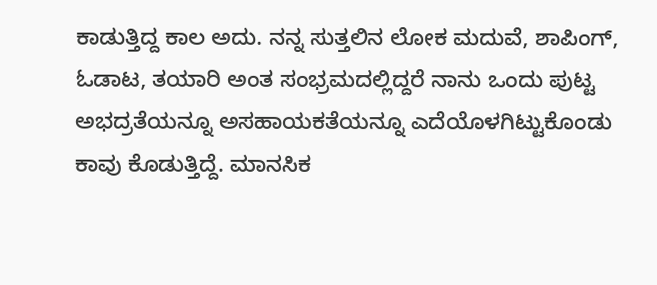ಕಾಡುತ್ತಿದ್ದ ಕಾಲ ಅದು. ನನ್ನ ಸುತ್ತಲಿನ ಲೋಕ ಮದುವೆ, ಶಾಪಿಂಗ್, ಓಡಾಟ, ತಯಾರಿ ಅಂತ ಸಂಭ್ರಮದಲ್ಲಿದ್ದರೆ ನಾನು ಒಂದು ಪುಟ್ಟ ಅಭದ್ರತೆಯನ್ನೂ ಅಸಹಾಯಕತೆಯನ್ನೂ ಎದೆಯೊಳಗಿಟ್ಟುಕೊಂಡು ಕಾವು ಕೊಡುತ್ತಿದ್ದೆ. ಮಾನಸಿಕ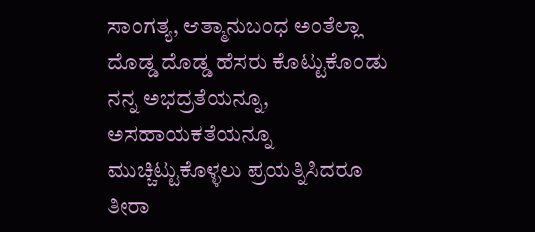ಸಾಂಗತ್ಯ, ಆತ್ಮಾನುಬಂಧ ಅಂತೆಲ್ಲಾ ದೊಡ್ಡ ದೊಡ್ಡ ಹೆಸರು ಕೊಟ್ಟುಕೊಂಡು ನನ್ನ ಅಭದ್ರತೆಯನ್ನೂ, ಅಸಹಾಯಕತೆಯನ್ನೂ ಮುಚ್ಚಿಟ್ಟುಕೊಳ್ಳಲು ಪ್ರಯತ್ನಿಸಿದರೂ ತೀರಾ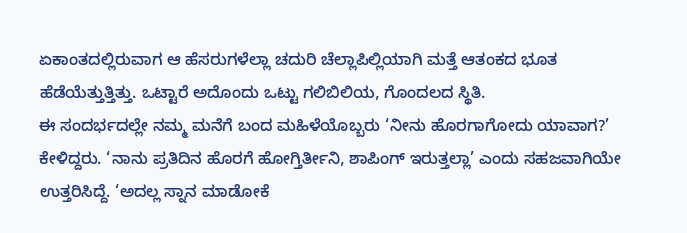ಏಕಾಂತದಲ್ಲಿರುವಾಗ ಆ ಹೆಸರುಗಳೆಲ್ಲಾ ಚದುರಿ ಚೆಲ್ಲಾಪಿಲ್ಲಿಯಾಗಿ ಮತ್ತೆ ಆತಂಕದ ಭೂತ ಹೆಡೆಯೆತ್ತುತ್ತಿತ್ತು. ಒಟ್ಟಾರೆ ಅದೊಂದು ಒಟ್ಟು ಗಲಿಬಿಲಿಯ, ಗೊಂದಲದ ಸ್ಥಿತಿ.
ಈ ಸಂದರ್ಭದಲ್ಲೇ ನಮ್ಮ ಮನೆಗೆ ಬಂದ ಮಹಿಳೆಯೊಬ್ಬರು ‘ನೀನು ಹೊರಗಾಗೋದು ಯಾವಾಗ?’ ಕೇಳಿದ್ದರು. ‘ನಾನು ಪ್ರತಿದಿನ ಹೊರಗೆ ಹೋಗ್ತಿರ್ತೀನಿ, ಶಾಪಿಂಗ್ ಇರುತ್ತಲ್ಲಾ’ ಎಂದು ಸಹಜವಾಗಿಯೇ ಉತ್ತರಿಸಿದ್ದೆ. ‘ಅದಲ್ಲ ಸ್ನಾನ ಮಾಡೋಕೆ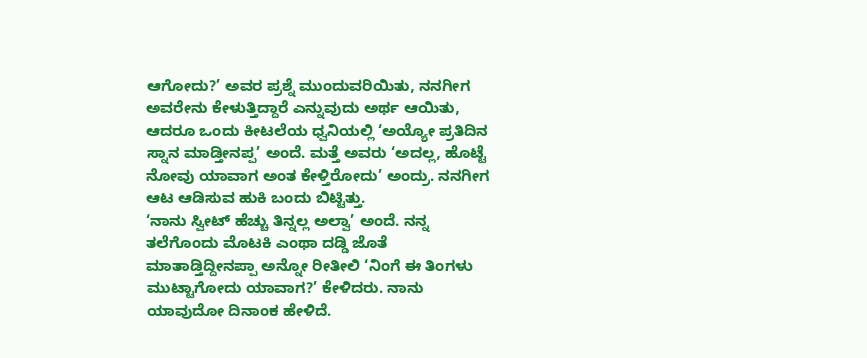ಆಗೋದು?’ ಅವರ ಪ್ರಶ್ನೆ ಮುಂದುವರಿಯಿತು, ನನಗೀಗ ಅವರೇನು ಕೇಳುತ್ತಿದ್ದಾರೆ ಎನ್ನುವುದು ಅರ್ಥ ಆಯಿತು, ಆದರೂ ಒಂದು ಕೀಟಲೆಯ ಧ್ವನಿಯಲ್ಲಿ ‘ಅಯ್ಯೋ ಪ್ರತಿದಿನ ಸ್ನಾನ ಮಾಡ್ತೀನಪ್ಪ’ ಅಂದೆ. ಮತ್ತೆ ಅವರು ‘ಅದಲ್ಲ, ಹೊಟ್ಟೆ ನೋವು ಯಾವಾಗ ಅಂತ ಕೇಳ್ತಿರೋದು’ ಅಂದ್ರು. ನನಗೀಗ ಆಟ ಆಡಿಸುವ ಹುಕಿ ಬಂದು ಬಿಟ್ಟಿತ್ತು.
‘ನಾನು ಸ್ವೀಟ್ ಹೆಚ್ಚು ತಿನ್ನಲ್ಲ ಅಲ್ವಾ’ ಅಂದೆ. ನನ್ನ ತಲೆಗೊಂದು ಮೊಟಕಿ ಎಂಥಾ ದಡ್ಡಿ ಜೊತೆ ಮಾತಾಡ್ತಿದ್ದೀನಪ್ಪಾ ಅನ್ನೋ ರೀತೀಲಿ ‘ನಿಂಗೆ ಈ ತಿಂಗಳು ಮುಟ್ಟಾಗೋದು ಯಾವಾಗ?’ ಕೇಳಿದರು. ನಾನು ಯಾವುದೋ ದಿನಾಂಕ ಹೇಳಿದೆ.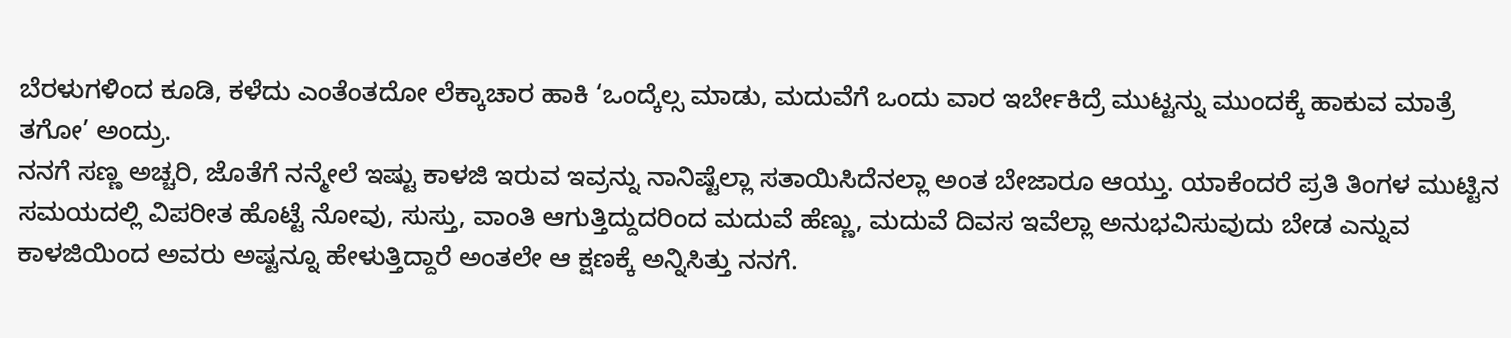ಬೆರಳುಗಳಿಂದ ಕೂಡಿ, ಕಳೆದು ಎಂತೆಂತದೋ ಲೆಕ್ಕಾಚಾರ ಹಾಕಿ ‘ಒಂದ್ಕೆಲ್ಸ ಮಾಡು, ಮದುವೆಗೆ ಒಂದು ವಾರ ಇರ್ಬೇಕಿದ್ರೆ ಮುಟ್ಟನ್ನು ಮುಂದಕ್ಕೆ ಹಾಕುವ ಮಾತ್ರೆ ತಗೋ’ ಅಂದ್ರು.
ನನಗೆ ಸಣ್ಣ ಅಚ್ಚರಿ, ಜೊತೆಗೆ ನನ್ಮೇಲೆ ಇಷ್ಟು ಕಾಳಜಿ ಇರುವ ಇವ್ರನ್ನು ನಾನಿಷ್ಟೆಲ್ಲಾ ಸತಾಯಿಸಿದೆನಲ್ಲಾ ಅಂತ ಬೇಜಾರೂ ಆಯ್ತು. ಯಾಕೆಂದರೆ ಪ್ರತಿ ತಿಂಗಳ ಮುಟ್ಟಿನ ಸಮಯದಲ್ಲಿ ವಿಪರೀತ ಹೊಟ್ಟೆ ನೋವು, ಸುಸ್ತು, ವಾಂತಿ ಆಗುತ್ತಿದ್ದುದರಿಂದ ಮದುವೆ ಹೆಣ್ಣು, ಮದುವೆ ದಿವಸ ಇವೆಲ್ಲಾ ಅನುಭವಿಸುವುದು ಬೇಡ ಎನ್ನುವ ಕಾಳಜಿಯಿಂದ ಅವರು ಅಷ್ಟನ್ನೂ ಹೇಳುತ್ತಿದ್ದಾರೆ ಅಂತಲೇ ಆ ಕ್ಷಣಕ್ಕೆ ಅನ್ನಿಸಿತ್ತು ನನಗೆ.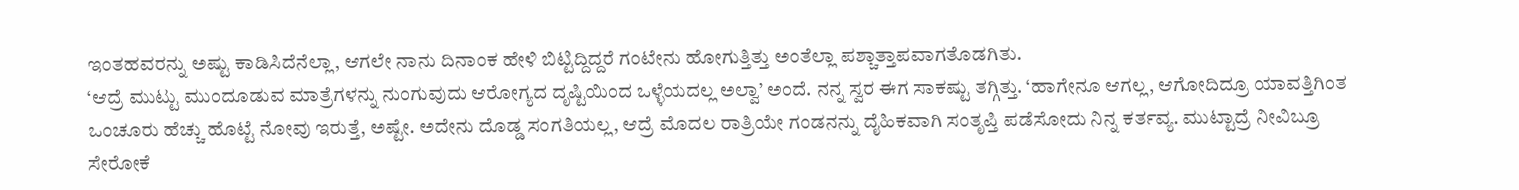ಇಂತಹವರನ್ನು ಅಷ್ಟು ಕಾಡಿಸಿದೆನೆಲ್ಲಾ, ಆಗಲೇ ನಾನು ದಿನಾಂಕ ಹೇಳಿ ಬಿಟ್ಟಿದ್ದಿದ್ದರೆ ಗಂಟೇನು ಹೋಗುತ್ತಿತ್ತು ಅಂತೆಲ್ಲಾ ಪಶ್ಚಾತ್ತಾಪವಾಗತೊಡಗಿತು.
‘ಆದ್ರೆ ಮುಟ್ಟು ಮುಂದೂಡುವ ಮಾತ್ರೆಗಳನ್ನು ನುಂಗುವುದು ಆರೋಗ್ಯದ ದೃಷ್ಟಿಯಿಂದ ಒಳ್ಳೆಯದಲ್ಲ ಅಲ್ವಾ’ ಅಂದೆ. ನನ್ನ ಸ್ವರ ಈಗ ಸಾಕಷ್ಟು ತಗ್ಗಿತ್ತು. ‘ಹಾಗೇನೂ ಆಗಲ್ಲ, ಆಗೋದಿದ್ರೂ ಯಾವತ್ತಿಗಿಂತ ಒಂಚೂರು ಹೆಚ್ಚು ಹೊಟ್ಟೆ ನೋವು ಇರುತ್ತೆ, ಅಷ್ಟೇ. ಅದೇನು ದೊಡ್ಡ ಸಂಗತಿಯಲ್ಲ, ಆದ್ರೆ ಮೊದಲ ರಾತ್ರಿಯೇ ಗಂಡನನ್ನು ದೈಹಿಕವಾಗಿ ಸಂತೃಪ್ತಿ ಪಡೆಸೋದು ನಿನ್ನ ಕರ್ತವ್ಯ. ಮುಟ್ಟಾದ್ರೆ ನೀವಿಬ್ರೂ ಸೇರೋಕೆ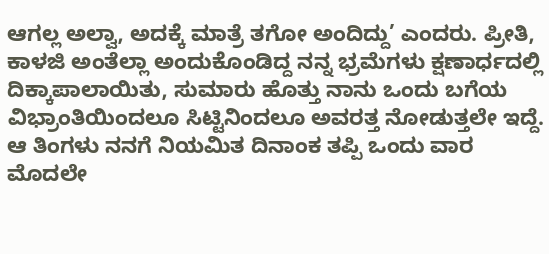ಆಗಲ್ಲ ಅಲ್ವಾ, ಅದಕ್ಕೆ ಮಾತ್ರೆ ತಗೋ ಅಂದಿದ್ದು’ ಎಂದರು. ಪ್ರೀತಿ, ಕಾಳಜಿ ಅಂತೆಲ್ಲಾ ಅಂದುಕೊಂಡಿದ್ದ ನನ್ನ ಭ್ರಮೆಗಳು ಕ್ಷಣಾರ್ಧದಲ್ಲಿ
ದಿಕ್ಕಾಪಾಲಾಯಿತು, ಸುಮಾರು ಹೊತ್ತು ನಾನು ಒಂದು ಬಗೆಯ ವಿಭ್ರಾಂತಿಯಿಂದಲೂ ಸಿಟ್ಟಿನಿಂದಲೂ ಅವರತ್ತ ನೋಡುತ್ತಲೇ ಇದ್ದೆ.
ಆ ತಿಂಗಳು ನನಗೆ ನಿಯಮಿತ ದಿನಾಂಕ ತಪ್ಪಿ ಒಂದು ವಾರ ಮೊದಲೇ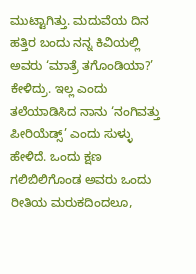ಮುಟ್ಟಾಗಿತ್ತು. ಮದುವೆಯ ದಿನ ಹತ್ತಿರ ಬಂದು ನನ್ನ ಕಿವಿಯಲ್ಲಿ ಅವರು ‘ಮಾತ್ರೆ ತಗೊಂಡಿಯಾ?’ ಕೇಳಿದ್ರು. ಇಲ್ಲ ಎಂದು ತಲೆಯಾಡಿಸಿದ ನಾನು ‘ನಂಗಿವತ್ತು ಪೀರಿಯೆಡ್ಸ್’ ಎಂದು ಸುಳ್ಳು ಹೇಳಿದೆ. ಒಂದು ಕ್ಷಣ ಗಲಿಬಿಲಿಗೊಂಡ ಅವರು ಒಂದು ರೀತಿಯ ಮರುಕದಿಂದಲೂ,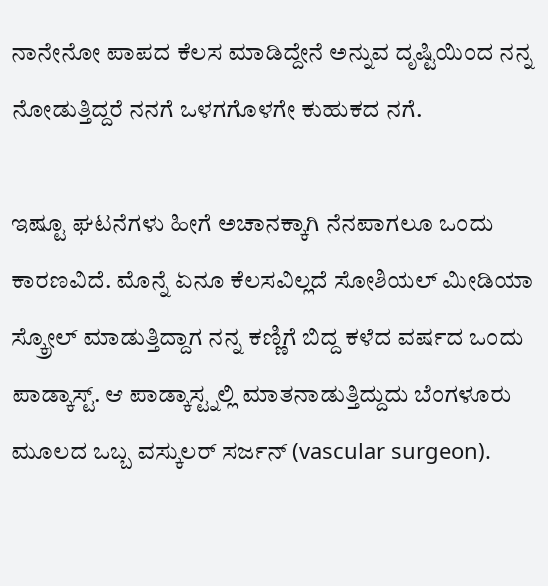ನಾನೇನೋ ಪಾಪದ ಕೆಲಸ ಮಾಡಿದ್ದೇನೆ ಅನ್ನುವ ದೃಷ್ಟಿಯಿಂದ ನನ್ನ ನೋಡುತ್ತಿದ್ದರೆ ನನಗೆ ಒಳಗಗೊಳಗೇ ಕುಹುಕದ ನಗೆ.

ಇಷ್ಟೂ ಘಟನೆಗಳು ಹೀಗೆ ಅಚಾನಕ್ಕಾಗಿ ನೆನಪಾಗಲೂ ಒಂದು ಕಾರಣವಿದೆ. ಮೊನ್ನೆ ಏನೂ ಕೆಲಸವಿಲ್ಲದೆ ಸೋಶಿಯಲ್ ಮೀಡಿಯಾ ಸ್ಕ್ರೋಲ್ ಮಾಡುತ್ತಿದ್ದಾಗ ನನ್ನ ಕಣ್ಣಿಗೆ ಬಿದ್ದ ಕಳೆದ ವರ್ಷದ ಒಂದು ಪಾಡ್ಕಾಸ್ಟ್. ಆ ಪಾಡ್ಕಾಸ್ಟ್ನಲ್ಲಿ ಮಾತನಾಡುತ್ತಿದ್ದುದು ಬೆಂಗಳೂರು ಮೂಲದ ಒಬ್ಬ ವಸ್ಕುಲರ್ ಸರ್ಜನ್ (vascular surgeon).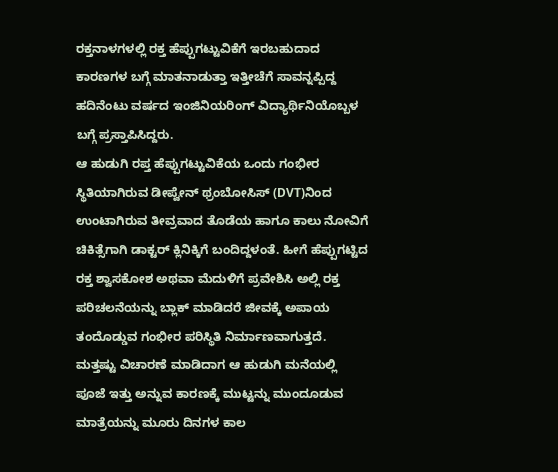ರಕ್ತನಾಳಗಳಲ್ಲಿ ರಕ್ತ ಹೆಪ್ಪುಗಟ್ಟುವಿಕೆಗೆ ಇರಬಹುದಾದ ಕಾರಣಗಳ ಬಗ್ಗೆ ಮಾತನಾಡುತ್ತಾ ಇತ್ತೀಚೆಗೆ ಸಾವನ್ನಪ್ಪಿದ್ದ ಹದಿನೆಂಟು ವರ್ಷದ ಇಂಜಿನಿಯರಿಂಗ್ ವಿದ್ಯಾರ್ಥಿನಿಯೊಬ್ಬಳ ಬಗ್ಗೆ ಪ್ರಸ್ತಾಪಿಸಿದ್ದರು.
ಆ ಹುಡುಗಿ ರಪ್ತ ಹೆಪ್ಪುಗಟ್ಟುವಿಕೆಯ ಒಂದು ಗಂಭೀರ ಸ್ಥಿತಿಯಾಗಿರುವ ಡೀಪ್ವೇನ್ ಥ್ರಂಬೋಸಿಸ್ (DVT)ನಿಂದ ಉಂಟಾಗಿರುವ ತೀವ್ರವಾದ ತೊಡೆಯ ಹಾಗೂ ಕಾಲು ನೋವಿಗೆ ಚಿಕಿತ್ಸೆಗಾಗಿ ಡಾಕ್ಟರ್ ಕ್ಲಿನಿಕ್ಕಿಗೆ ಬಂದಿದ್ದಳಂತೆ. ಹೀಗೆ ಹೆಪ್ಪುಗಟ್ಟಿದ ರಕ್ತ ಶ್ವಾಸಕೋಶ ಅಥವಾ ಮೆದುಳಿಗೆ ಪ್ರವೇಶಿಸಿ ಅಲ್ಲಿ ರಕ್ತ ಪರಿಚಲನೆಯನ್ನು ಬ್ಲಾಕ್ ಮಾಡಿದರೆ ಜೀವಕ್ಕೆ ಅಪಾಯ ತಂದೊಡ್ಡುವ ಗಂಭೀರ ಪರಿಸ್ಥಿತಿ ನಿರ್ಮಾಣವಾಗುತ್ತದೆ. ಮತ್ತಷ್ಟು ವಿಚಾರಣೆ ಮಾಡಿದಾಗ ಆ ಹುಡುಗಿ ಮನೆಯಲ್ಲಿ ಪೂಜೆ ಇತ್ತು ಅನ್ನುವ ಕಾರಣಕ್ಕೆ ಮುಟ್ಟನ್ನು ಮುಂದೂಡುವ ಮಾತ್ರೆಯನ್ನು ಮೂರು ದಿನಗಳ ಕಾಲ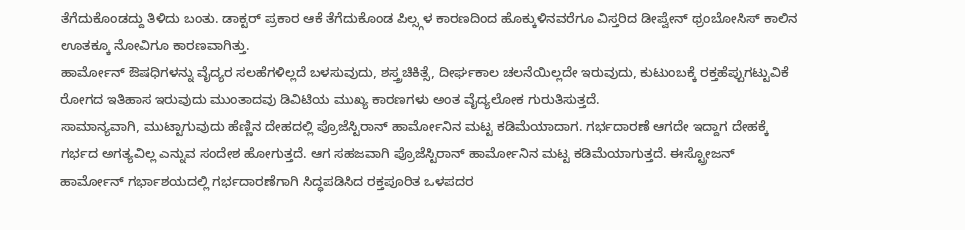ತೆಗೆದುಕೊಂಡದ್ದು ತಿಳಿದು ಬಂತು. ಡಾಕ್ಟರ್ ಪ್ರಕಾರ ಆಕೆ ತೆಗೆದುಕೊಂಡ ಪಿಲ್ಸ್ಗಳ ಕಾರಣದಿಂದ ಹೊಕ್ಕುಳಿನವರೆಗೂ ವಿಸ್ತರಿದ ಡೀಪ್ವೇನ್ ಥ್ರಂಬೋಸಿಸ್ ಕಾಲಿನ ಊತಕ್ಕೂ ನೋವಿಗೂ ಕಾರಣವಾಗಿತ್ತು.
ಹಾರ್ಮೋನ್ ಔಷಧಿಗಳನ್ನು ವೈದ್ಯರ ಸಲಹೆಗಳಿಲ್ಲದೆ ಬಳಸುವುದು, ಶಸ್ತ್ರಚಿಕಿತ್ಸೆ, ದೀರ್ಘಕಾಲ ಚಲನೆಯಿಲ್ಲದೇ ಇರುವುದು, ಕುಟುಂಬಕ್ಕೆ ರಕ್ತಹೆಪ್ಪುಗಟ್ಟುವಿಕೆ ರೋಗದ ಇತಿಹಾಸ ಇರುವುದು ಮುಂತಾದವು ಡಿವಿಟಿಯ ಮುಖ್ಯ ಕಾರಣಗಳು ಅಂತ ವೈದ್ಯಲೋಕ ಗುರುತಿಸುತ್ತದೆ.
ಸಾಮಾನ್ಯವಾಗಿ, ಮುಟ್ಟಾಗುವುದು ಹೆಣ್ಣಿನ ದೇಹದಲ್ಲಿ ಪ್ರೊಜೆಸ್ಟಿರಾನ್ ಹಾರ್ಮೋನಿನ ಮಟ್ಟ ಕಡಿಮೆಯಾದಾಗ. ಗರ್ಭದಾರಣೆ ಆಗದೇ ಇದ್ದಾಗ ದೇಹಕ್ಕೆ ಗರ್ಭದ ಅಗತ್ಯವಿಲ್ಲ ಎನ್ನುವ ಸಂದೇಶ ಹೋಗುತ್ತದೆ. ಆಗ ಸಹಜವಾಗಿ ಪ್ರೊಜೆಸ್ಟಿರಾನ್ ಹಾರ್ಮೋನಿನ ಮಟ್ಟ ಕಡಿಮೆಯಾಗುತ್ತದೆ. ಈಸ್ಟ್ರೋಜನ್ ಹಾರ್ಮೋನ್ ಗರ್ಭಾಶಯದಲ್ಲಿ ಗರ್ಭದಾರಣೆಗಾಗಿ ಸಿದ್ಧಪಡಿಸಿದ ರಕ್ತಪೂರಿತ ಒಳಪದರ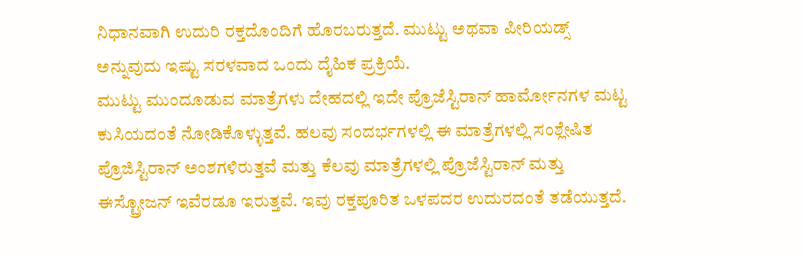ನಿಧಾನವಾಗಿ ಉದುರಿ ರಕ್ತದೊಂದಿಗೆ ಹೊರಬರುತ್ತದೆ. ಮುಟ್ಟು ಅಥವಾ ಪೀರಿಯಡ್ಸ್ ಅನ್ನುವುದು ಇಷ್ಟು ಸರಳವಾದ ಒಂದು ದೈಹಿಕ ಪ್ರಕ್ರಿಯೆ.
ಮುಟ್ಟು ಮುಂದೂಡುವ ಮಾತ್ರೆಗಳು ದೇಹದಲ್ಲಿ ಇದೇ ಪ್ರೊಜೆಸ್ಟಿರಾನ್ ಹಾರ್ಮೋನಗಳ ಮಟ್ಟ ಕುಸಿಯದಂತೆ ನೋಡಿಕೊಳ್ಳುತ್ತವೆ. ಹಲವು ಸಂದರ್ಭಗಳಲ್ಲಿ ಈ ಮಾತ್ರೆಗಳಲ್ಲಿ ಸಂಶ್ಲೇಷಿತ ಪ್ರೊಜಿಸ್ಟಿರಾನ್ ಅಂಶಗಳಿರುತ್ತವೆ ಮತ್ತು ಕೆಲವು ಮಾತ್ರೆಗಳಲ್ಲಿ ಪ್ರೊಜೆಸ್ಟಿರಾನ್ ಮತ್ತು ಈಸ್ಟ್ರೋಜನ್ ಇವೆರಡೂ ಇರುತ್ತವೆ. ಇವು ರಕ್ತಪೂರಿತ ಒಳಪದರ ಉದುರದಂತೆ ತಡೆಯುತ್ತದೆ.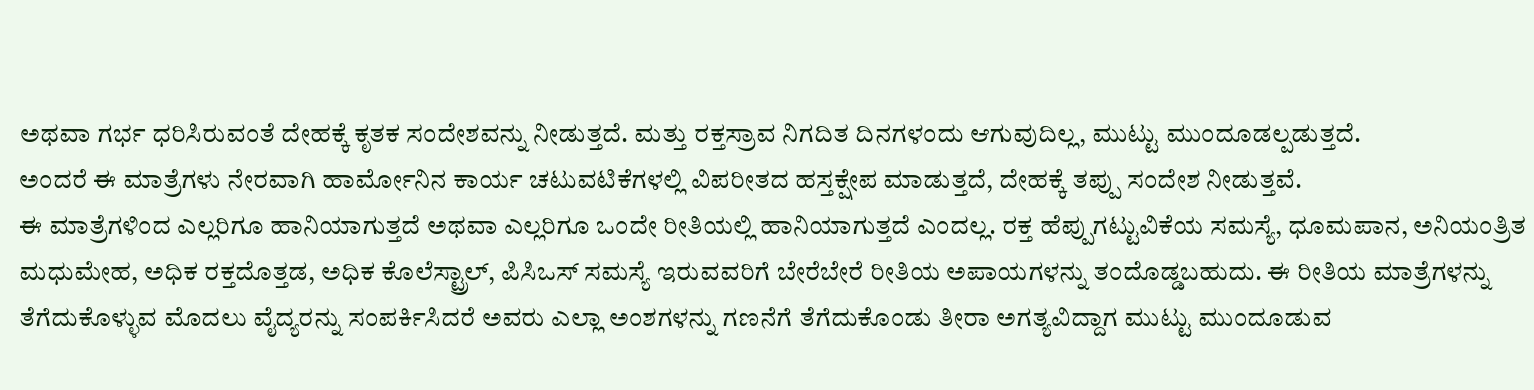ಅಥವಾ ಗರ್ಭ ಧರಿಸಿರುವಂತೆ ದೇಹಕ್ಕೆ ಕೃತಕ ಸಂದೇಶವನ್ನು ನೀಡುತ್ತದೆ. ಮತ್ತು ರಕ್ತಸ್ರಾವ ನಿಗದಿತ ದಿನಗಳಂದು ಆಗುವುದಿಲ್ಲ, ಮುಟ್ಟು ಮುಂದೂಡಲ್ಪಡುತ್ತದೆ.
ಅಂದರೆ ಈ ಮಾತ್ರೆಗಳು ನೇರವಾಗಿ ಹಾರ್ಮೋನಿನ ಕಾರ್ಯ ಚಟುವಟಿಕೆಗಳಲ್ಲಿ ವಿಪರೀತದ ಹಸ್ತಕ್ಷೇಪ ಮಾಡುತ್ತದೆ, ದೇಹಕ್ಕೆ ತಪ್ಪು ಸಂದೇಶ ನೀಡುತ್ತವೆ.
ಈ ಮಾತ್ರೆಗಳಿಂದ ಎಲ್ಲರಿಗೂ ಹಾನಿಯಾಗುತ್ತದೆ ಅಥವಾ ಎಲ್ಲರಿಗೂ ಒಂದೇ ರೀತಿಯಲ್ಲಿ ಹಾನಿಯಾಗುತ್ತದೆ ಎಂದಲ್ಲ. ರಕ್ತ ಹೆಪ್ಪುಗಟ್ಟುವಿಕೆಯ ಸಮಸ್ಯೆ, ಧೂಮಪಾನ, ಅನಿಯಂತ್ರಿತ ಮಧುಮೇಹ, ಅಧಿಕ ರಕ್ತದೊತ್ತಡ, ಅಧಿಕ ಕೊಲೆಸ್ಟ್ರಾಲ್, ಪಿಸಿಒಸ್ ಸಮಸ್ಯೆ ಇರುವವರಿಗೆ ಬೇರೆಬೇರೆ ರೀತಿಯ ಅಪಾಯಗಳನ್ನು ತಂದೊಡ್ಡಬಹುದು. ಈ ರೀತಿಯ ಮಾತ್ರೆಗಳನ್ನು ತೆಗೆದುಕೊಳ್ಳುವ ಮೊದಲು ವೈದ್ಯರನ್ನು ಸಂಪರ್ಕಿಸಿದರೆ ಅವರು ಎಲ್ಲಾ ಅಂಶಗಳನ್ನು ಗಣನೆಗೆ ತೆಗೆದುಕೊಂಡು ತೀರಾ ಅಗತ್ಯವಿದ್ದಾಗ ಮುಟ್ಟು ಮುಂದೂಡುವ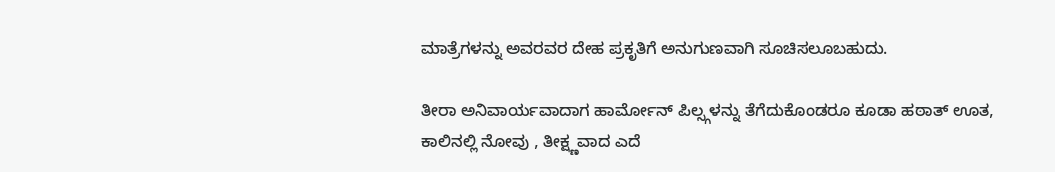ಮಾತ್ರೆಗಳನ್ನು ಅವರವರ ದೇಹ ಪ್ರಕೃತಿಗೆ ಅನುಗುಣವಾಗಿ ಸೂಚಿಸಲೂಬಹುದು.

ತೀರಾ ಅನಿವಾರ್ಯವಾದಾಗ ಹಾರ್ಮೋನ್ ಪಿಲ್ಸ್ಗಳನ್ನು ತೆಗೆದುಕೊಂಡರೂ ಕೂಡಾ ಹಠಾತ್ ಊತ, ಕಾಲಿನಲ್ಲಿ ನೋವು , ತೀಕ್ಷ್ಣವಾದ ಎದೆ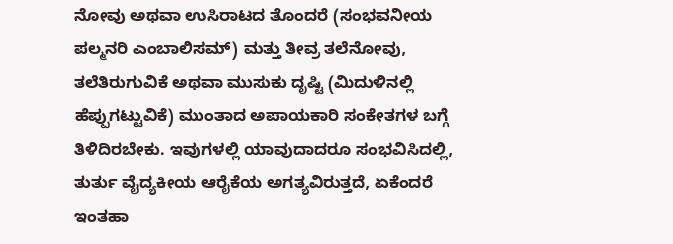ನೋವು ಅಥವಾ ಉಸಿರಾಟದ ತೊಂದರೆ (ಸಂಭವನೀಯ ಪಲ್ಮನರಿ ಎಂಬಾಲಿಸಮ್) ಮತ್ತು ತೀವ್ರ ತಲೆನೋವು, ತಲೆತಿರುಗುವಿಕೆ ಅಥವಾ ಮುಸುಕು ದೃಷ್ಟಿ (ಮಿದುಳಿನಲ್ಲಿ ಹೆಪ್ಪುಗಟ್ಟುವಿಕೆ) ಮುಂತಾದ ಅಪಾಯಕಾರಿ ಸಂಕೇತಗಳ ಬಗ್ಗೆ ತಿಳಿದಿರಬೇಕು. ಇವುಗಳಲ್ಲಿ ಯಾವುದಾದರೂ ಸಂಭವಿಸಿದಲ್ಲಿ, ತುರ್ತು ವೈದ್ಯಕೀಯ ಆರೈಕೆಯ ಅಗತ್ಯವಿರುತ್ತದೆ, ಏಕೆಂದರೆ ಇಂತಹಾ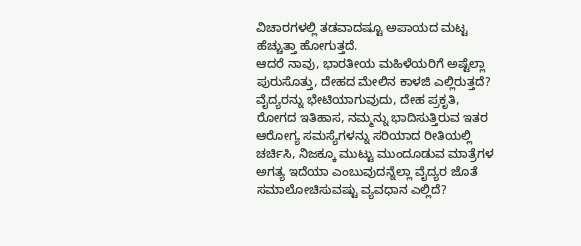ವಿಚಾರಗಳಲ್ಲಿ ತಡವಾದಷ್ಟೂ ಅಪಾಯದ ಮಟ್ಟ ಹೆಚ್ಚುತ್ತಾ ಹೋಗುತ್ತದೆ.
ಆದರೆ ನಾವು, ಭಾರತೀಯ ಮಹಿಳೆಯರಿಗೆ ಅಷ್ಟೆಲ್ಲಾ ಪುರುಸೊತ್ತು, ದೇಹದ ಮೇಲಿನ ಕಾಳಜಿ ಎಲ್ಲಿರುತ್ತದೆ? ವೈದ್ಯರನ್ನು ಭೇಟಿಯಾಗುವುದು, ದೇಹ ಪ್ರಕೃತಿ, ರೋಗದ ಇತಿಹಾಸ, ನಮ್ಮನ್ನು ಭಾದಿಸುತ್ತಿರುವ ಇತರ ಆರೋಗ್ಯ ಸಮಸ್ಯೆಗಳನ್ನು ಸರಿಯಾದ ರೀತಿಯಲ್ಲಿ ಚರ್ಚಿಸಿ, ನಿಜಕ್ಕೂ ಮುಟ್ಟು ಮುಂದೂಡುವ ಮಾತ್ರೆಗಳ ಅಗತ್ಯ ಇದೆಯಾ ಎಂಬುವುದನ್ನೆಲ್ಲಾ ವೈದ್ಯರ ಜೊತೆ ಸಮಾಲೋಚಿಸುವಷ್ಟು ವ್ಯವಧಾನ ಎಲ್ಲಿದೆ?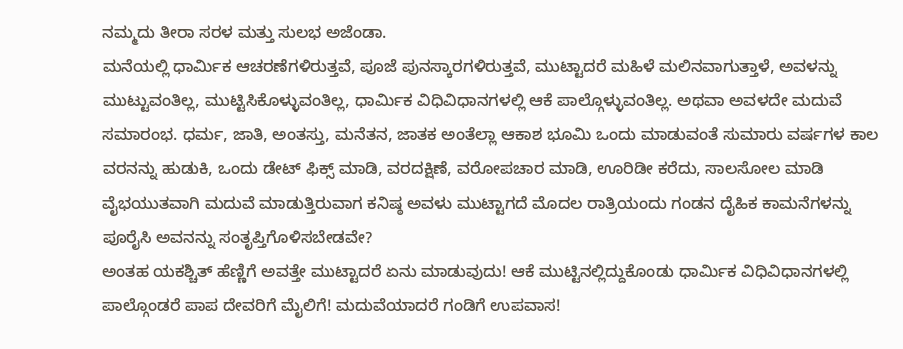ನಮ್ಮದು ತೀರಾ ಸರಳ ಮತ್ತು ಸುಲಭ ಅಜೆಂಡಾ.
ಮನೆಯಲ್ಲಿ ಧಾರ್ಮಿಕ ಆಚರಣೆಗಳಿರುತ್ತವೆ, ಪೂಜೆ ಪುನಸ್ಕಾರಗಳಿರುತ್ತವೆ, ಮುಟ್ಟಾದರೆ ಮಹಿಳೆ ಮಲಿನವಾಗುತ್ತಾಳೆ, ಅವಳನ್ನು ಮುಟ್ಟುವಂತಿಲ್ಲ, ಮುಟ್ಟಿಸಿಕೊಳ್ಳುವಂತಿಲ್ಲ, ಧಾರ್ಮಿಕ ವಿಧಿವಿಧಾನಗಳಲ್ಲಿ ಆಕೆ ಪಾಲ್ಗೊಳ್ಳುವಂತಿಲ್ಲ. ಅಥವಾ ಅವಳದೇ ಮದುವೆ ಸಮಾರಂಭ. ಧರ್ಮ, ಜಾತಿ, ಅಂತಸ್ತು, ಮನೆತನ, ಜಾತಕ ಅಂತೆಲ್ಲಾ ಆಕಾಶ ಭೂಮಿ ಒಂದು ಮಾಡುವಂತೆ ಸುಮಾರು ವರ್ಷಗಳ ಕಾಲ ವರನನ್ನು ಹುಡುಕಿ, ಒಂದು ಡೇಟ್ ಫಿಕ್ಸ್ ಮಾಡಿ, ವರದಕ್ಷಿಣೆ, ವರೋಪಚಾರ ಮಾಡಿ, ಊರಿಡೀ ಕರೆದು, ಸಾಲಸೋಲ ಮಾಡಿ ವೈಭಯುತವಾಗಿ ಮದುವೆ ಮಾಡುತ್ತಿರುವಾಗ ಕನಿಷ್ಠ ಅವಳು ಮುಟ್ಟಾಗದೆ ಮೊದಲ ರಾತ್ರಿಯಂದು ಗಂಡನ ದೈಹಿಕ ಕಾಮನೆಗಳನ್ನು ಪೂರೈಸಿ ಅವನನ್ನು ಸಂತೃಪ್ತಿಗೊಳಿಸಬೇಡವೇ?
ಅಂತಹ ಯಕಶ್ಚಿತ್ ಹೆಣ್ಣಿಗೆ ಅವತ್ತೇ ಮುಟ್ಟಾದರೆ ಏನು ಮಾಡುವುದು! ಆಕೆ ಮುಟ್ಟಿನಲ್ಲಿದ್ದುಕೊಂಡು ಧಾರ್ಮಿಕ ವಿಧಿವಿಧಾನಗಳಲ್ಲಿ ಪಾಲ್ಗೊಂಡರೆ ಪಾಪ ದೇವರಿಗೆ ಮೈಲಿಗೆ! ಮದುವೆಯಾದರೆ ಗಂಡಿಗೆ ಉಪವಾಸ!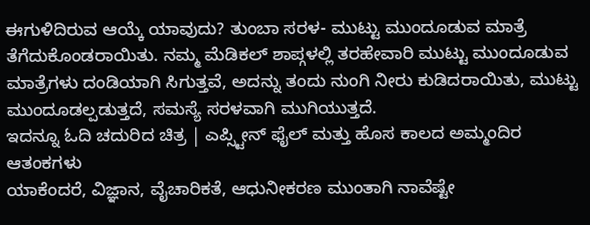ಈಗುಳಿದಿರುವ ಆಯ್ಕೆ ಯಾವುದು? ತುಂಬಾ ಸರಳ- ಮುಟ್ಟು ಮುಂದೂಡುವ ಮಾತ್ರೆ ತೆಗೆದುಕೊಂಡರಾಯಿತು. ನಮ್ಮ ಮೆಡಿಕಲ್ ಶಾಪ್ಗಳಲ್ಲಿ ತರಹೇವಾರಿ ಮುಟ್ಟು ಮುಂದೂಡುವ ಮಾತ್ರೆಗಳು ದಂಡಿಯಾಗಿ ಸಿಗುತ್ತವೆ, ಅದನ್ನು ತಂದು ನುಂಗಿ ನೀರು ಕುಡಿದರಾಯಿತು, ಮುಟ್ಟು ಮುಂದೂಡಲ್ಪಡುತ್ತದೆ, ಸಮಸ್ಯೆ ಸರಳವಾಗಿ ಮುಗಿಯುತ್ತದೆ.
ಇದನ್ನೂ ಓದಿ ಚದುರಿದ ಚಿತ್ರ | ಎಪ್ಸ್ಟೀನ್ ಫೈಲ್ ಮತ್ತು ಹೊಸ ಕಾಲದ ಅಮ್ಮಂದಿರ ಆತಂಕಗಳು
ಯಾಕೆಂದರೆ, ವಿಜ್ಞಾನ, ವೈಚಾರಿಕತೆ, ಆಧುನೀಕರಣ ಮುಂತಾಗಿ ನಾವೆಷ್ಟೇ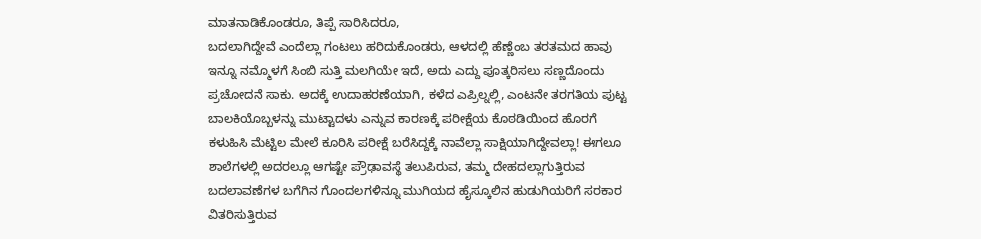ಮಾತನಾಡಿಕೊಂಡರೂ, ತಿಪ್ಪೆ ಸಾರಿಸಿದರೂ,
ಬದಲಾಗಿದ್ದೇವೆ ಎಂದೆಲ್ಲಾ ಗಂಟಲು ಹರಿದುಕೊಂಡರು, ಆಳದಲ್ಲಿ ಹೆಣ್ಣೆಂಬ ತರತಮದ ಹಾವು ಇನ್ನೂ ನಮ್ಮೊಳಗೆ ಸಿಂಬಿ ಸುತ್ತಿ ಮಲಗಿಯೇ ಇದೆ, ಅದು ಎದ್ದು ಪೂತ್ಕರಿಸಲು ಸಣ್ಣದೊಂದು ಪ್ರಚೋದನೆ ಸಾಕು. ಅದಕ್ಕೆ ಉದಾಹರಣೆಯಾಗಿ, ಕಳೆದ ಎಪ್ರಿಲ್ನಲ್ಲಿ, ಎಂಟನೇ ತರಗತಿಯ ಪುಟ್ಟ ಬಾಲಕಿಯೊಬ್ಬಳನ್ನು ಮುಟ್ಟಾದಳು ಎನ್ನುವ ಕಾರಣಕ್ಕೆ ಪರೀಕ್ಷೆಯ ಕೊಠಡಿಯಿಂದ ಹೊರಗೆ ಕಳುಹಿಸಿ ಮೆಟ್ಟಿಲ ಮೇಲೆ ಕೂರಿಸಿ ಪರೀಕ್ಷೆ ಬರೆಸಿದ್ದಕ್ಕೆ ನಾವೆಲ್ಲಾ ಸಾಕ್ಷಿಯಾಗಿದ್ದೇವಲ್ಲಾ! ಈಗಲೂ ಶಾಲೆಗಳಲ್ಲಿ ಅದರಲ್ಲೂ ಆಗಷ್ಟೇ ಪ್ರೌಢಾವಸ್ಥೆ ತಲುಪಿರುವ, ತಮ್ಮ ದೇಹದಲ್ಲಾಗುತ್ತಿರುವ ಬದಲಾವಣೆಗಳ ಬಗೆಗಿನ ಗೊಂದಲಗಳಿನ್ನೂ ಮುಗಿಯದ ಹೈಸ್ಕೂಲಿನ ಹುಡುಗಿಯರಿಗೆ ಸರಕಾರ ವಿತರಿಸುತ್ತಿರುವ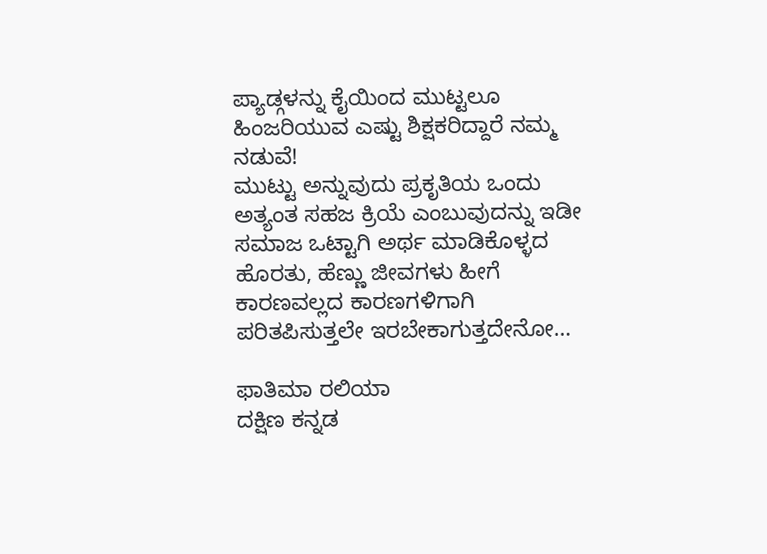ಪ್ಯಾಡ್ಗಳನ್ನು ಕೈಯಿಂದ ಮುಟ್ಟಲೂ ಹಿಂಜರಿಯುವ ಎಷ್ಟು ಶಿಕ್ಷಕರಿದ್ದಾರೆ ನಮ್ಮ ನಡುವೆ!
ಮುಟ್ಟು ಅನ್ನುವುದು ಪ್ರಕೃತಿಯ ಒಂದು ಅತ್ಯಂತ ಸಹಜ ಕ್ರಿಯೆ ಎಂಬುವುದನ್ನು ಇಡೀ ಸಮಾಜ ಒಟ್ಟಾಗಿ ಅರ್ಥ ಮಾಡಿಕೊಳ್ಳದ ಹೊರತು, ಹೆಣ್ಣು ಜೀವಗಳು ಹೀಗೆ ಕಾರಣವಲ್ಲದ ಕಾರಣಗಳಿಗಾಗಿ ಪರಿತಪಿಸುತ್ತಲೇ ಇರಬೇಕಾಗುತ್ತದೇನೋ…

ಫಾತಿಮಾ ರಲಿಯಾ
ದಕ್ಷಿಣ ಕನ್ನಡ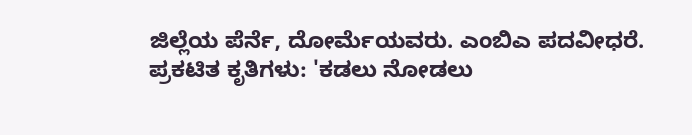ಜಿಲ್ಲೆಯ ಪೆರ್ನೆ, ದೋರ್ಮೆಯವರು. ಎಂಬಿಎ ಪದವೀಧರೆ.
ಪ್ರಕಟಿತ ಕೃತಿಗಳು: 'ಕಡಲು ನೋಡಲು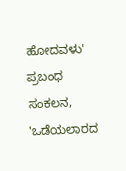ಹೋದವಳು' ಪ್ರಬಂಧ ಸಂಕಲನ, 'ಒಡೆಯಲಾರದ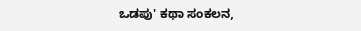ಒಡಪು' ಕಥಾ ಸಂಕಲನ,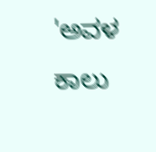'ಅವಳ ಕಾಲು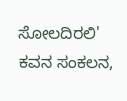ಸೋಲದಿರಲಿ' ಕವನ ಸಂಕಲನ,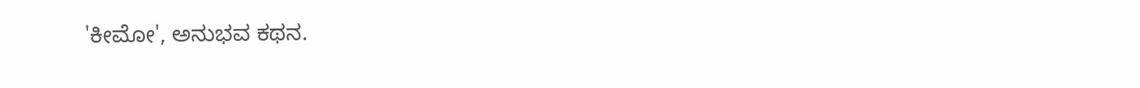'ಕೀಮೋ', ಅನುಭವ ಕಥನ.